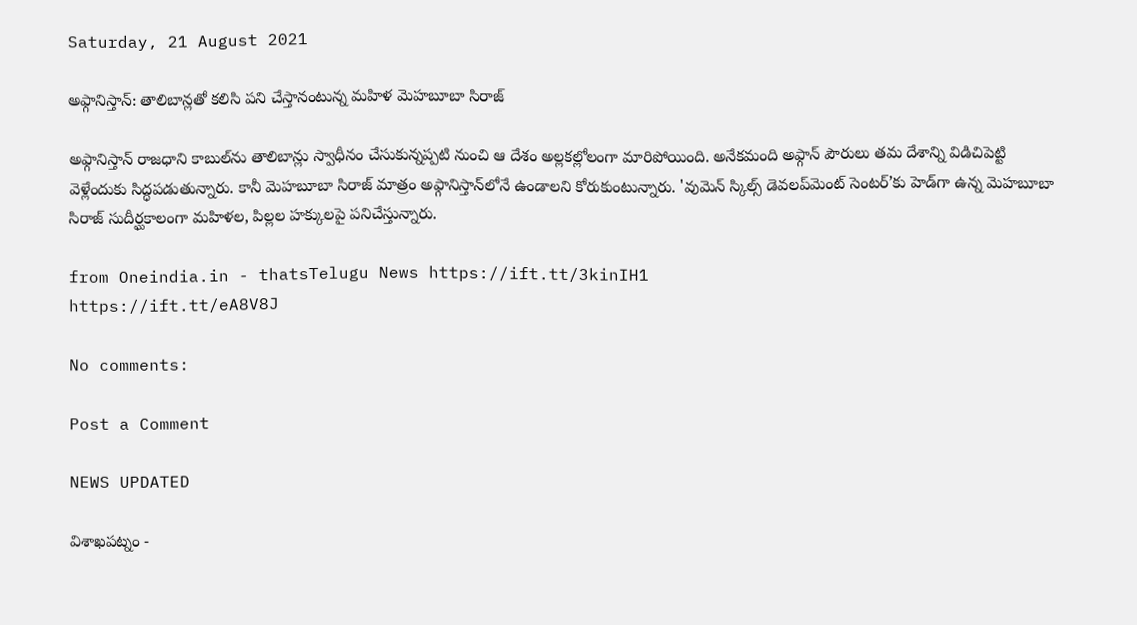Saturday, 21 August 2021

అఫ్గానిస్తాన్: తాలిబాన్లతో కలిసి పని చేస్తానంటున్న మహిళ మెహబూబా సిరాజ్

అఫ్గానిస్తాన్ రాజధాని కాబుల్‌ను తాలిబాన్లు స్వాధీనం చేసుకున్నప్పటి నుంచి ఆ దేశం అల్లకల్లోలంగా మారిపోయింది. అనేకమంది అఫ్గాన్ పౌరులు తమ దేశాన్ని విడిచిపెట్టి వెళ్లేందుకు సిద్ధపడుతున్నారు. కానీ మెహబూబా సిరాజ్ మాత్రం అఫ్గానిస్తాన్‌లోనే ఉండాలని కోరుకుంటున్నారు. 'వుమెన్ స్కిల్స్ డెవలప్‌మెంట్ సెంటర్‌’కు హెడ్‌గా ఉన్న మెహబూబా సిరాజ్ సుదీర్ఘకాలంగా మహిళల, పిల్లల హక్కులపై పనిచేస్తున్నారు.

from Oneindia.in - thatsTelugu News https://ift.tt/3kinIH1
https://ift.tt/eA8V8J

No comments:

Post a Comment

NEWS UPDATED

విశాఖపట్నం -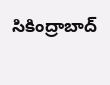సికింద్రాబాద్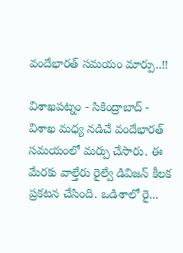వందేభారత్ సమయం మార్పు..!!

విశాఖపట్నం - సికింద్రాబాద్ - విశాఖ మధ్య నడిచే వందేభారత్ సమయంలో మర్పు చేసారు. ఈ మేరకు వాల్తేరు రైల్వే డివిజన్ కీలక ప్రకటన చేసింది. ఒడిశాలో రై...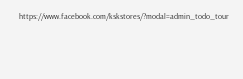https://www.facebook.com/kskstores/?modal=admin_todo_tour